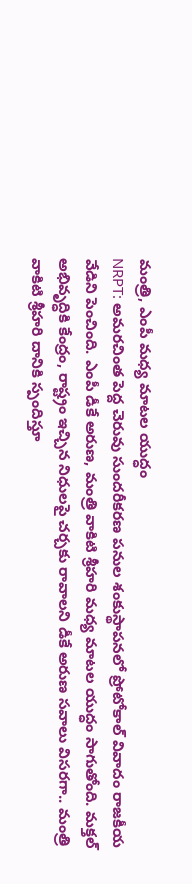మంత్రి, ఎంపీ మధ్య మాటల యుద్ధం
NRPT: అమరచింత పెద్ద చెరువు సుందరీకరణ పనుల శంకుస్థాపనలో ప్రోటోకాల్ వివాదం రాజకీయ వేడిని పెంచింది. ఎంపీ డీకే అరుణ, మంత్రి వాకిటి శ్రీహరి మధ్య మాటల యుద్ధం సాగుతోంది. మక్తల్ అభివృద్ధికి కేంద్రం, రాష్ట్రం ఇచ్చిన నిధులపై చర్చకు రావాలని డీకే అరుణ సవాలు విసరగా.. మంత్రి వాకిటి శ్రీహరి దానికి స్పందిస్తూ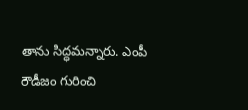తాను సిద్ధమన్నారు. ఎంపీ రౌడీజం గురించి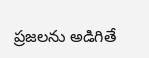ప్రజలను అడిగితే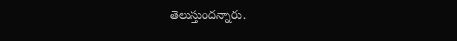తెలుస్తుందన్నారు.